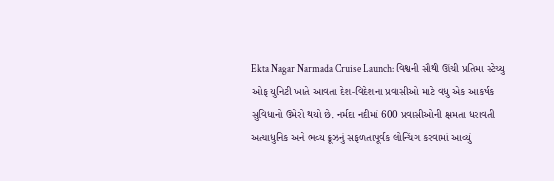Ekta Nagar Narmada Cruise Launch: વિશ્વની સૌથી ઊંચી પ્રતિમા સ્ટેચ્યુ ઓફ યુનિટી ખાતે આવતા દેશ-વિદેશના પ્રવાસીઓ માટે વધુ એક આકર્ષક સુવિધાનો ઉમેરો થયો છે. નર્મદા નદીમાં 600 પ્રવાસીઓની ક્ષમતા ધરાવતી અત્યાધુનિક અને ભવ્ય ક્રૂઝનું સફળતાપૂર્વક લોન્ચિંગ કરવામાં આવ્યું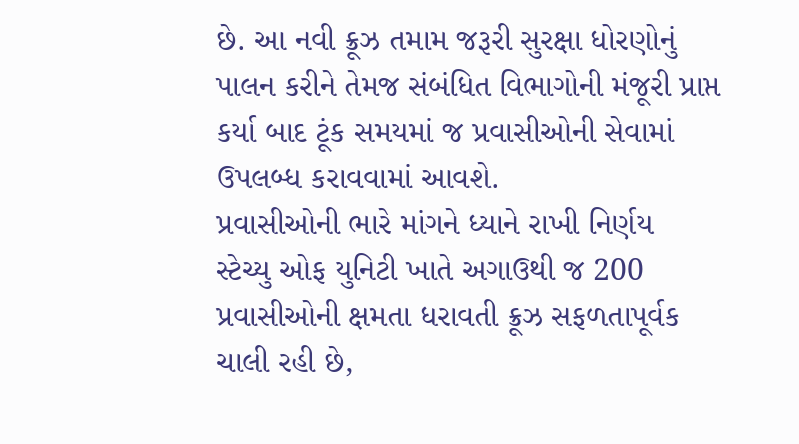છે. આ નવી ક્રૂઝ તમામ જરૂરી સુરક્ષા ધોરણોનું પાલન કરીને તેમજ સંબંધિત વિભાગોની મંજૂરી પ્રાપ્ત કર્યા બાદ ટૂંક સમયમાં જ પ્રવાસીઓની સેવામાં ઉપલબ્ધ કરાવવામાં આવશે.
પ્રવાસીઓની ભારે માંગને ધ્યાને રાખી નિર્ણય
સ્ટેચ્યુ ઓફ યુનિટી ખાતે અગાઉથી જ 200 પ્રવાસીઓની ક્ષમતા ધરાવતી ક્રૂઝ સફળતાપૂર્વક ચાલી રહી છે,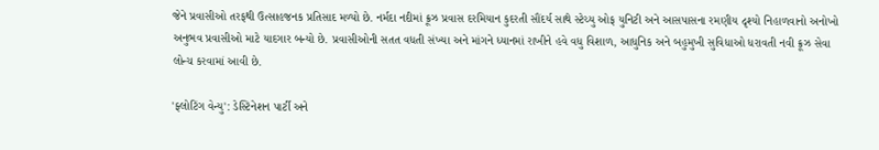જેને પ્રવાસીઓ તરફથી ઉત્સાહજનક પ્રતિસાદ મળ્યો છે. નર્મદા નદીમાં ક્રૂઝ પ્રવાસ દરમિયાન કુદરતી સૌંદર્ય સાથે સ્ટેચ્યુ ઓફ યુનિટી અને આસપાસના રમણીય દૃશ્યો નિહાળવાનો અનોખો અનુભવ પ્રવાસીઓ માટે યાદગાર બન્યો છે. પ્રવાસીઓની સતત વધતી સંખ્યા અને માંગને ધ્યાનમાં રાખીને હવે વધુ વિશાળ, આધુનિક અને બહુમુખી સુવિધાઓ ધરાવતી નવી ક્રૂઝ સેવા લોન્ચ કરવામાં આવી છે.

'ફ્લોટિંગ વેન્યુ': ડેસ્ટિનેશન પાર્ટી અને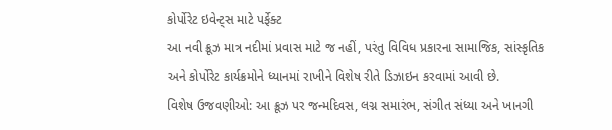કોર્પોરેટ ઇવેન્ટ્સ માટે પર્ફેક્ટ
આ નવી ક્રૂઝ માત્ર નદીમાં પ્રવાસ માટે જ નહીં, પરંતુ વિવિધ પ્રકારના સામાજિક, સાંસ્કૃતિક અને કોર્પોરેટ કાર્યક્રમોને ધ્યાનમાં રાખીને વિશેષ રીતે ડિઝાઇન કરવામાં આવી છે.
વિશેષ ઉજવણીઓ: આ ક્રૂઝ પર જન્મદિવસ, લગ્ન સમારંભ, સંગીત સંધ્યા અને ખાનગી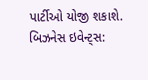પાર્ટીઓ યોજી શકાશે.
બિઝનેસ ઇવેન્ટ્સ: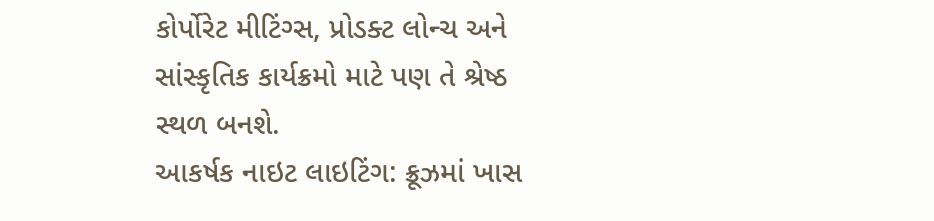કોર્પોરેટ મીટિંગ્સ, પ્રોડક્ટ લોન્ચ અને સાંસ્કૃતિક કાર્યક્રમો માટે પણ તે શ્રેષ્ઠ સ્થળ બનશે.
આકર્ષક નાઇટ લાઇટિંગ: ક્રૂઝમાં ખાસ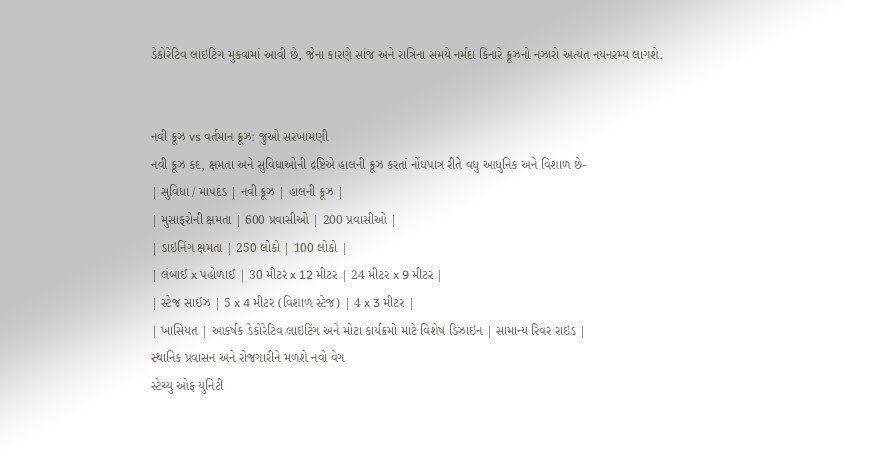ડેકોરેટિવ લાઇટિંગ મુકવામાં આવી છે, જેના કારણે સાંજ અને રાત્રિના સમયે નર્મદા કિનારે ક્રૂઝનો નઝારો અત્યંત નયનરમ્ય લાગશે.


નવી ક્રૂઝ vs વર્તમાન ક્રૂઝ: જુઓ સરખામણી
નવી ક્રૂઝ કદ, ક્ષમતા અને સુવિધાઓની દ્રષ્ટિએ હાલની ક્રૂઝ કરતાં નોંધપાત્ર રીતે વધુ આધુનિક અને વિશાળ છે-
| સુવિધા / માપદંડ | નવી ક્રૂઝ | હાલની ક્રૂઝ |
| મુસાફરોની ક્ષમતા | 600 પ્રવાસીઓ | 200 પ્રવાસીઓ |
| ડાઇનિંગ ક્ષમતા | 250 લોકો | 100 લોકો |
| લંબાઈ x પહોળાઈ | 30 મીટર x 12 મીટર | 24 મીટર x 9 મીટર |
| સ્ટેજ સાઈઝ | 5 x 4 મીટર (વિશાળ સ્ટેજ) | 4 x 3 મીટર |
| ખાસિયત | આકર્ષક ડેકોરેટિવ લાઇટિંગ અને મોટા કાર્યક્રમો માટે વિશેષ ડિઝાઇન | સામાન્ય રિવર રાઇડ |
સ્થાનિક પ્રવાસન અને રોજગારીને મળશે નવો વેગ
સ્ટેચ્યુ ઓફ યુનિટી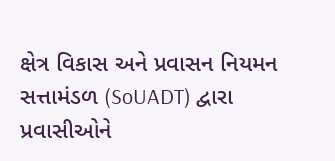ક્ષેત્ર વિકાસ અને પ્રવાસન નિયમન સત્તામંડળ (SoUADT) દ્વારા પ્રવાસીઓને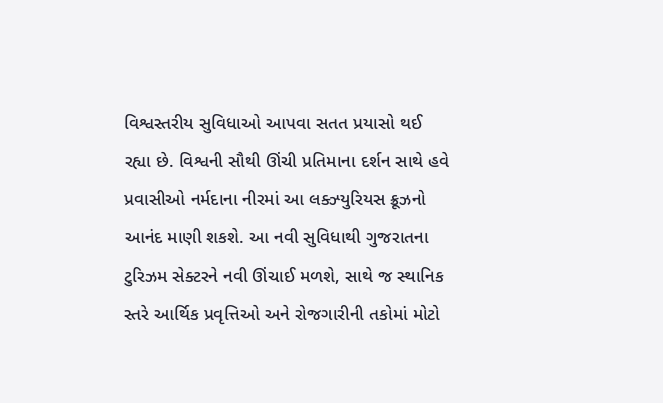વિશ્વસ્તરીય સુવિધાઓ આપવા સતત પ્રયાસો થઈ રહ્યા છે. વિશ્વની સૌથી ઊંચી પ્રતિમાના દર્શન સાથે હવે પ્રવાસીઓ નર્મદાના નીરમાં આ લક્ઝ્યુરિયસ ક્રૂઝનો આનંદ માણી શકશે. આ નવી સુવિધાથી ગુજરાતના ટુરિઝમ સેક્ટરને નવી ઊંચાઈ મળશે, સાથે જ સ્થાનિક સ્તરે આર્થિક પ્રવૃત્તિઓ અને રોજગારીની તકોમાં મોટો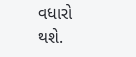વધારો થશે.